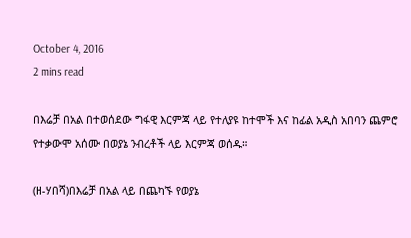October 4, 2016
2 mins read

በእሬቻ በአል በተወሰደው ግፋዊ እርምጃ ላይ የተለያዩ ከተሞች እና ከፊል አዲስ አበባን ጨምሮ የተቃውሞ አሰሙ በወያኔ ንብረቶች ላይ እርምጃ ወሰዱ።

(ዘ-ሃበሻ)በእሬቻ በአል ላይ በጨካኙ የወያኔ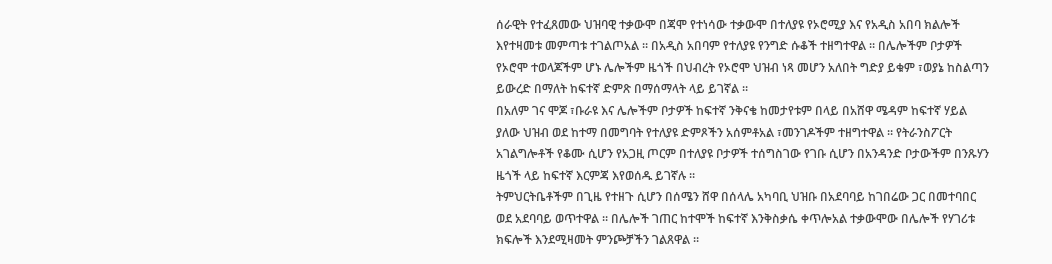ሰራዊት የተፈጸመው ህዝባዊ ተቃውሞ በጃሞ የተነሳው ተቃውሞ በተለያዩ የኦሮሚያ እና የአዲስ አበባ ክልሎች እየተዛመቱ መምጣቱ ተገልጦአል ። በአዲስ አበባም የተለያዩ የንግድ ሱቆች ተዘግተዋል ። በሌሎችም ቦታዎች የኦሮሞ ተወላጆችም ሆኑ ሌሎችም ዜጎች በህብረት የኦሮሞ ህዝብ ነጻ መሆን አለበት ግድያ ይቁም ፣ወያኔ ከስልጣን ይውረድ በማለት ከፍተኛ ድምጽ በማሰማላት ላይ ይገኛል ።
በአለም ገና ሞጆ ፣ቡራዩ እና ሌሎችም ቦታዎች ከፍተኛ ንቅናቄ ከመታየቱም በላይ በአሸዋ ሜዳም ከፍተኛ ሃይል ያለው ህዝብ ወደ ከተማ በመግባት የተለያዩ ድምጾችን አሰምቶአል ፣መንገዶችም ተዘግተዋል ። የትራንስፖርት አገልግሎቶች የቆሙ ሲሆን የአጋዚ ጦርም በተለያዩ ቦታዎች ተሰግስገው የገቡ ሲሆን በአንዳንድ ቦታውችም በንጹሃን ዜጎች ላይ ከፍተኛ እርምጃ እየወሰዱ ይገኛሉ ።
ትምህርትቤቶችም በጊዜ የተዘጉ ሲሆን በሰሜን ሸዋ በሰላሌ አካባቢ ህዝቡ በአደባባይ ከገበሬው ጋር በመተባበር ወደ አደባባይ ወጥተዋል ። በሌሎች ገጠር ከተሞች ከፍተኛ እንቅስቃሴ ቀጥሎአል ተቃውሞው በሌሎች የሃገሪቱ ክፍሎች እንደሚዛመት ምንጮቻችን ገልጸዋል ።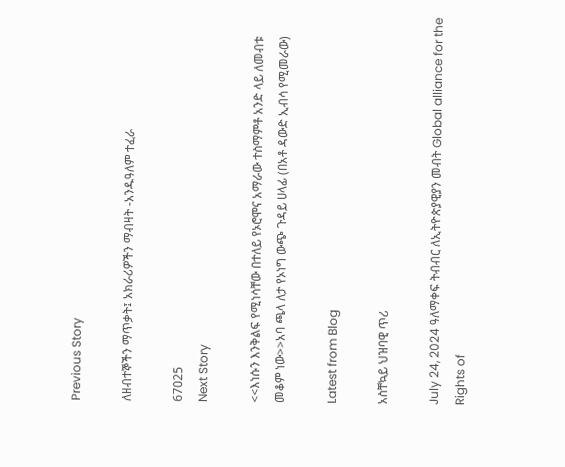Previous Story

ለዘብተኞችን ማጥቃት፤ አክራሪዎችን ማብዛት -አንዱዓለም ተፈራ

67025
Next Story

<<እነሱን እንቅልፍ የሚነሳቸው በተለይ የኦሮሞና አማራው ተስማምቶ አንድ ላይ ለመብቱ መቆም ነው>>አባ ጫላ ለታ የኦነግ ውጭ ጉዳይ ሀላፊ (በአቶ ዳውድ ኢብሳ የሚመራው)

Latest from Blog

አስቸኳይ ህዝባዊ ጥሪ

July 24, 2024 ዓለማቀፍ ትብብር ለኢትዮጵያዊያን መብት Global alliance for the Rights of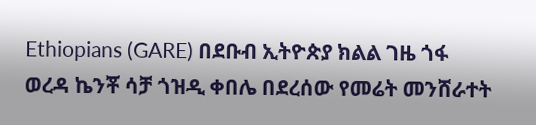Ethiopians (GARE) በደቡብ ኢትዮጵያ ክልል ገዜ ጎፋ ወረዳ ኬንቾ ሳቻ ጎዝዲ ቀበሌ በደረሰው የመሬት መንሸራተት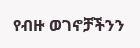የብዙ ወገኖቻችንን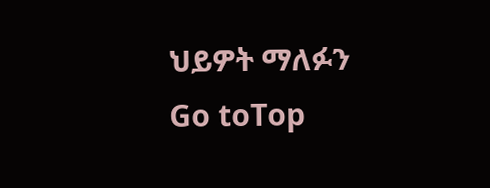ህይዎት ማለፉን
Go toTop